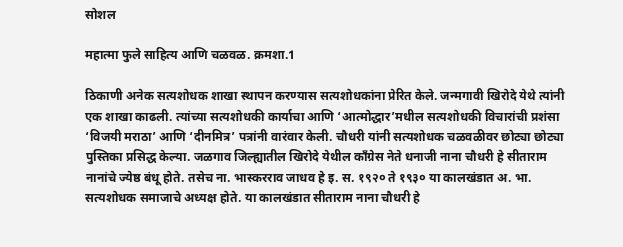सोशल

महात्मा फुले साहित्य आणि चळवळ. क्रमशा.1

ठिकाणी अनेक सत्यशोधक शाखा स्थापन करण्यास सत्यशोधकांना प्रेरित केले. जन्मगावी खिरोदे येथे त्यांनी एक शाखा काढली. त्यांच्या सत्यशोधकी कार्याचा आणि ‘आत्मोद्धार’मधील सत्यशोधकी विचारांची प्रशंसा ‘विजयी मराठा’ आणि ‘दीनमित्र’ पत्रांनी वारंवार केली. चौधरी यांनी सत्यशोधक चळवळीवर छोट्या छोट्या पुस्तिका प्रसिद्ध केल्या. जळगाव जिल्ह्यातील खिरोदे येथील काँग्रेस नेते धनाजी नाना चौधरी हे सीताराम नानांचे ज्येष्ठ बंधू होते. तसेच ना. भास्करराव जाधव हे इ. स. १९२० ते १९३० या कालखंडात अ. भा. सत्यशोधक समाजाचे अध्यक्ष होते. या कालखंडात सीताराम नाना चौधरी हे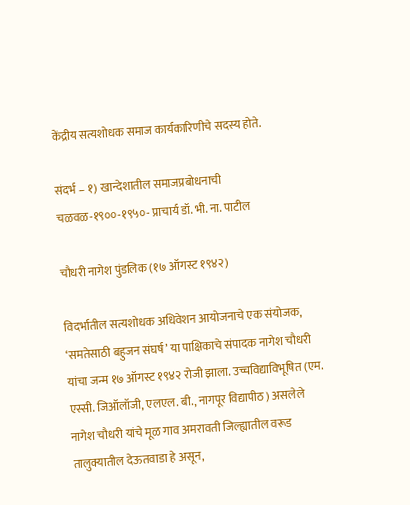केंद्रीय सत्यशोधक समाज कार्यकारिणीचे सदस्य होते.

संदर्भ – १) खान्देशातील समाजप्रबोधनाची चळवळ-१९००-१९५०- प्राचार्य डॉ. भी. ना. पाटील

चौधरी नागेश पुंडलिक (१७ ऑगस्ट १९४२)

विदर्भातील सत्यशोधक अधिवेशन आयोजनाचे एक संयोजक, ‘समतेसाठी बहुजन संघर्ष’ या पाक्षिकाचे संपादक नागेश चौधरी यांचा जन्म १७ ऑगस्ट १९४२ रोजी झाला. उच्चविद्याविभूषित (एम. एस्सी. जिऑलॉजी, एलएल. बी., नागपूर विद्यापीठ) असलेले नागेश चौधरी यांचे मूळ गाव अमरावती जिल्ह्यातील वरूड तालुक्यातील देऊतवाडा हे असून,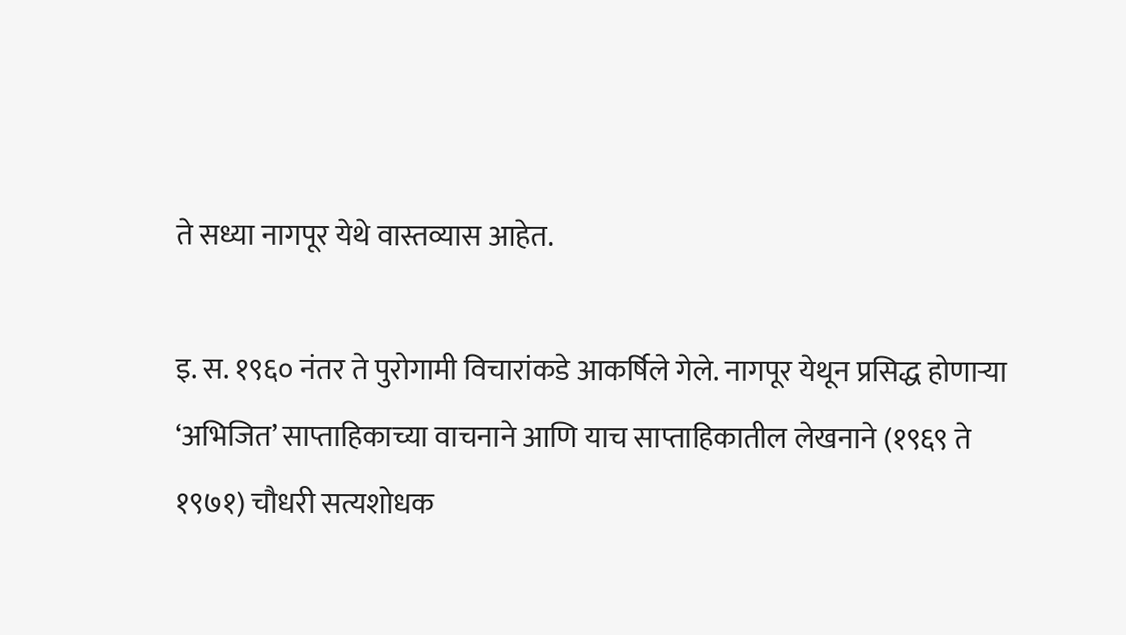ते सध्या नागपूर येथे वास्तव्यास आहेत.

इ. स. १९६० नंतर ते पुरोगामी विचारांकडे आकर्षिले गेले. नागपूर येथून प्रसिद्ध होणाऱ्या ‘अभिजित’ साप्ताहिकाच्या वाचनाने आणि याच साप्ताहिकातील लेखनाने (१९६९ ते १९७१) चौधरी सत्यशोधक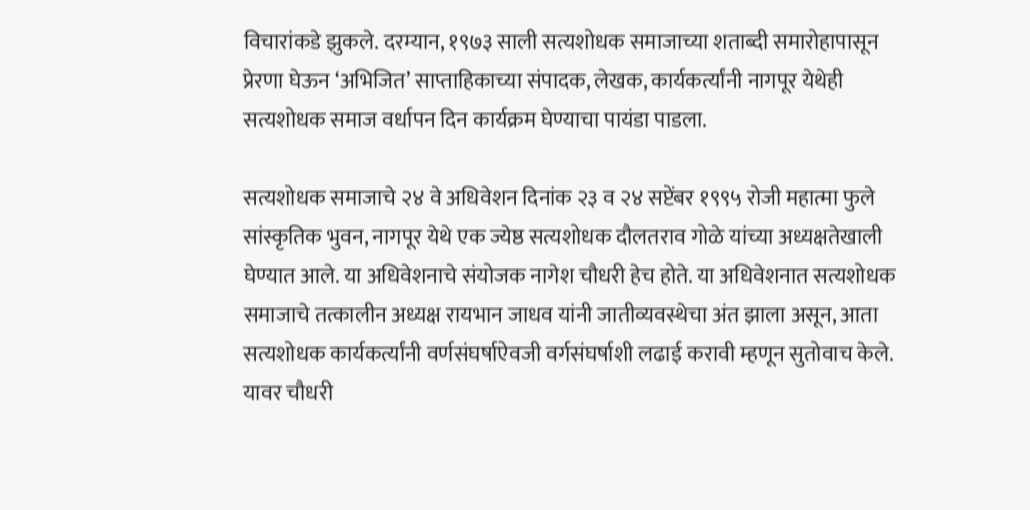विचारांकडे झुकले. दरम्यान, १९७३ साली सत्यशोधक समाजाच्या शताब्दी समारोहापासून प्रेरणा घेऊन ‘अभिजित’ साप्ताहिकाच्या संपादक, लेखक, कार्यकर्त्यांनी नागपूर येथेही सत्यशोधक समाज वर्धापन दिन कार्यक्रम घेण्याचा पायंडा पाडला.

सत्यशोधक समाजाचे २४ वे अधिवेशन दिनांक २३ व २४ सप्टेंबर १९९५ रोजी महात्मा फुले सांस्कृतिक भुवन, नागपूर येथे एक ज्येष्ठ सत्यशोधक दौलतराव गोळे यांच्या अध्यक्षतेखाली घेण्यात आले. या अधिवेशनाचे संयोजक नागेश चौधरी हेच होते. या अधिवेशनात सत्यशोधक समाजाचे तत्कालीन अध्यक्ष रायभान जाधव यांनी जातीव्यवस्थेचा अंत झाला असून, आता सत्यशोधक कार्यकर्त्यांनी वर्णसंघर्षाऐवजी वर्गसंघर्षाशी लढाई करावी म्हणून सुतोवाच केले. यावर चौधरी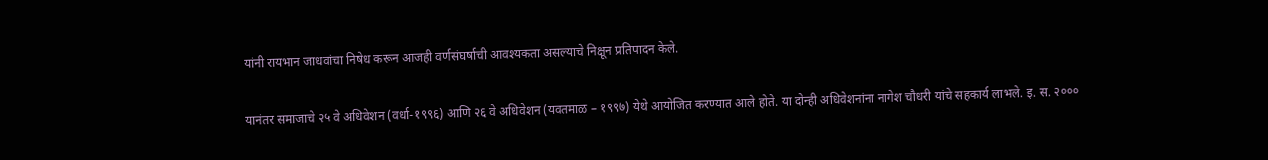यांनी रायभान जाधवांचा निषेध करून आजही वर्णसंघर्षाची आवश्यकता असल्याचे निक्षून प्रतिपादन केले.

यानंतर समाजाचे २५ वे अधिवेशन (वर्धा-१९९६) आणि २६ वे अधिवेशन (यवतमाळ – १९९७) येथे आयोजित करण्यात आले होते. या दोन्ही अधिवेशनांना नागेश चौधरी यांचे सहकार्य लाभले. इ. स. २०००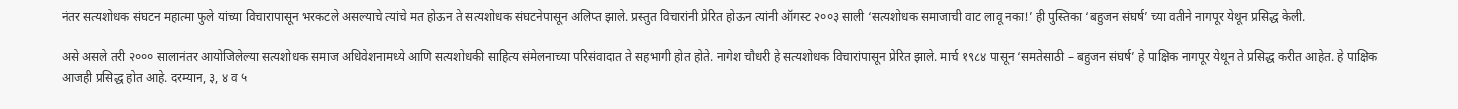नंतर सत्यशोधक संघटन महात्मा फुले यांच्या विचारापासून भरकटले असल्याचे त्यांचे मत होऊन ते सत्यशोधक संघटनेपासून अलिप्त झाले. प्रस्तुत विचारांनी प्रेरित होऊन त्यांनी ऑगस्ट २००३ साली ‘सत्यशोधक समाजाची वाट लावू नका!’ ही पुस्तिका ‘बहुजन संघर्ष’ च्या वतीने नागपूर येथून प्रसिद्ध केली.

असे असले तरी २००० सालानंतर आयोजिलेल्या सत्यशोधक समाज अधिवेशनामध्ये आणि सत्यशोधकी साहित्य संमेलनाच्या परिसंवादात ते सहभागी होत होते. नागेश चौधरी हे सत्यशोधक विचारांपासून प्रेरित झाले. मार्च १९८४ पासून ‘समतेसाठी – बहुजन संघर्ष’ हे पाक्षिक नागपूर येथून ते प्रसिद्ध करीत आहेत. हे पाक्षिक आजही प्रसिद्ध होत आहे. दरम्यान, ३, ४ व ५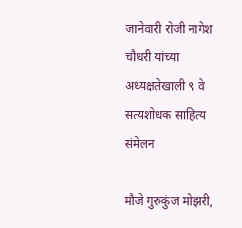जानेवारी रोजी नागेश चौधरी यांच्या अध्यक्षतेखाली ९ वे सत्यशोधक साहित्य संमेलन

मौजे गुरुकुंज मोझरी,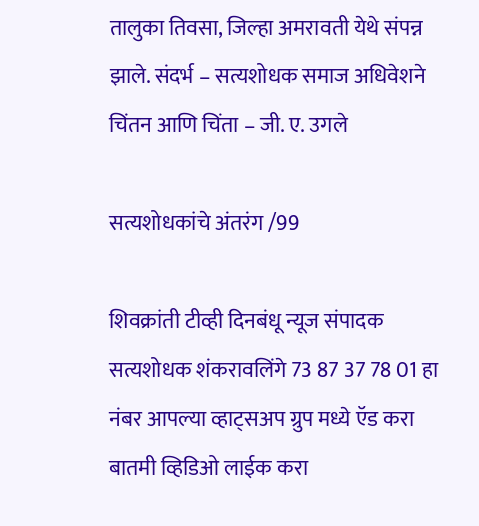तालुका तिवसा, जिल्हा अमरावती येथे संपन्न झाले. संदर्भ – सत्यशोधक समाज अधिवेशने चिंतन आणि चिंता – जी. ए. उगले

सत्यशोधकांचे अंतरंग /99

शिवक्रांती टीव्ही दिनबंधू न्यूज संपादक सत्यशोधक शंकरावलिंगे 73 87 37 78 01 हा नंबर आपल्या व्हाट्सअप ग्रुप मध्ये ऍड करा बातमी व्हिडिओ लाईक करा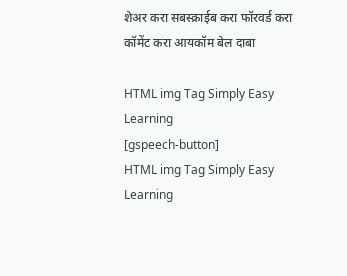शेअर करा सबस्क्राईब करा फॉरवर्ड करा कॉमेंट करा आयकॉम बेल दाबा

HTML img Tag Simply Easy Learning
[gspeech-button]
HTML img Tag Simply Easy Learning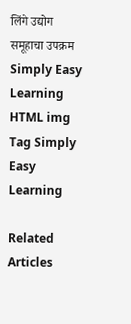लिंगे उद्योग समूहाचा उपक्रम Simply Easy Learning
HTML img Tag Simply Easy Learning

Related Articles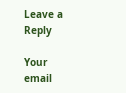Leave a Reply

Your email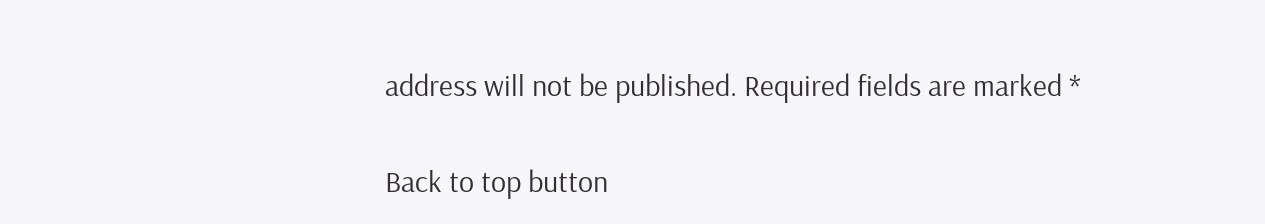address will not be published. Required fields are marked *

Back to top button